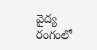వైద్య రంగంలో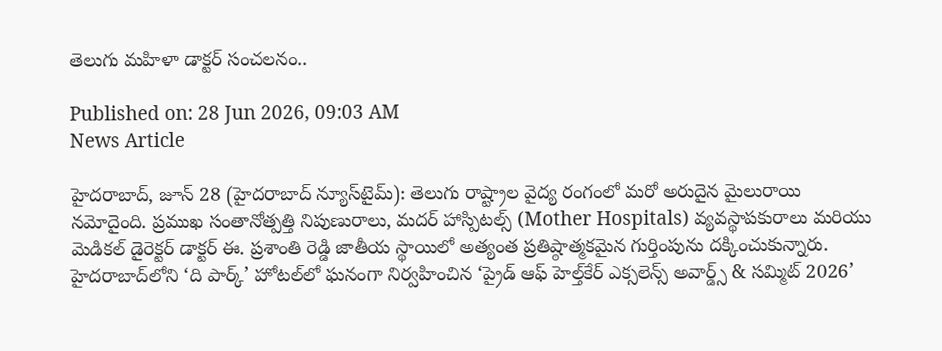తెలుగు మహిళా డాక్టర్ సంచలనం..

Published on: 28 Jun 2026, 09:03 AM
News Article

హైదరాబాద్, జూన్ 28 (హైదరాబాద్ న్యూస్‌టైమ్): తెలుగు రాష్ట్రాల వైద్య రంగంలో మరో అరుదైన మైలురాయి నమోదైంది. ప్రముఖ సంతానోత్పత్తి నిపుణురాలు, మదర్ హాస్పిటల్స్ (Mother Hospitals) వ్యవస్థాపకురాలు మరియు మెడికల్ డైరెక్టర్ డాక్టర్ ఈ. ప్రశాంతి రెడ్డి జాతీయ స్థాయిలో అత్యంత ప్రతిష్ఠాత్మకమైన గుర్తింపును దక్కించుకున్నారు. హైదరాబాద్‌లోని ‘ది పార్క్’ హోటల్‌లో ఘనంగా నిర్వహించిన ‘ప్రైడ్ ఆఫ్ హెల్త్‌కేర్ ఎక్సలెన్స్ అవార్డ్స్ & సమ్మిట్ 2026’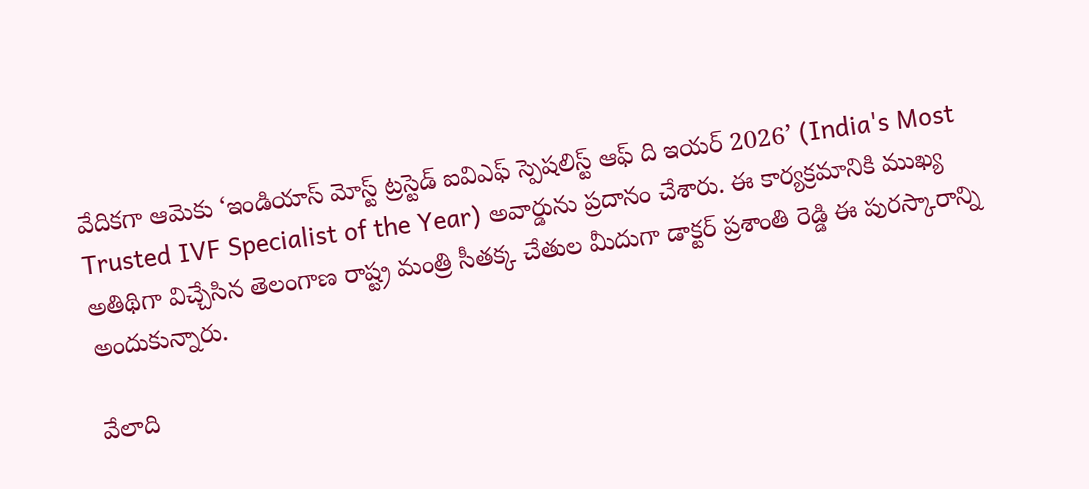వేదికగా ఆమెకు ‘ఇండియాస్ మోస్ట్ ట్రస్టెడ్ ఐవిఎఫ్ స్పెషలిస్ట్ ఆఫ్ ది ఇయర్ 2026’ (India's Most Trusted IVF Specialist of the Year) అవార్డును ప్రదానం చేశారు. ఈ కార్యక్రమానికి ముఖ్య అతిథిగా విచ్చేసిన తెలంగాణ రాష్ట్ర మంత్రి సీతక్క చేతుల మీదుగా డాక్టర్ ప్రశాంతి రెడ్డి ఈ పురస్కారాన్ని అందుకున్నారు.

వేలాది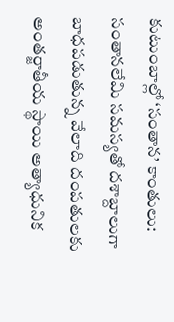కుటుంబాల్లో ‘సంతాన’ కాంతులు: సంతానలేమి సమస్యతో దశాబ్దాలుగా బాధపడుతున్న వేలాది దంపతులకు అంతర్జాతీయ స్థాయి అత్యాధునిక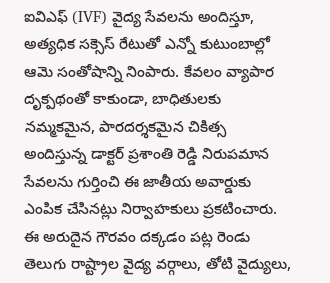ఐవిఎఫ్ (IVF) వైద్య సేవలను అందిస్తూ, అత్యధిక సక్సెస్ రేటుతో ఎన్నో కుటుంబాల్లో ఆమె సంతోషాన్ని నింపారు. కేవలం వ్యాపార దృక్పథంతో కాకుండా, బాధితులకు నమ్మకమైన, పారదర్శకమైన చికిత్స అందిస్తున్న డాక్టర్ ప్రశాంతి రెడ్డి నిరుపమాన సేవలను గుర్తించి ఈ జాతీయ అవార్డుకు ఎంపిక చేసినట్లు నిర్వాహకులు ప్రకటించారు. ఈ అరుదైన గౌరవం దక్కడం పట్ల రెండు తెలుగు రాష్ట్రాల వైద్య వర్గాలు, తోటి వైద్యులు,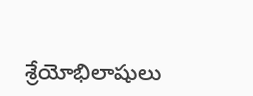శ్రేయోభిలాషులు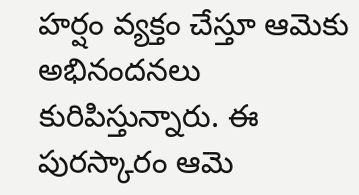హర్షం వ్యక్తం చేస్తూ ఆమెకు అభినందనలు కురిపిస్తున్నారు. ఈ పురస్కారం ఆమె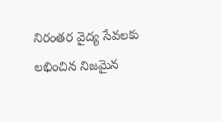నిరంతర వైద్య సేవలకు లభించిన నిజమైన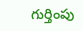గుర్తింపు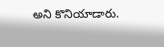అని కొనియాడారు.